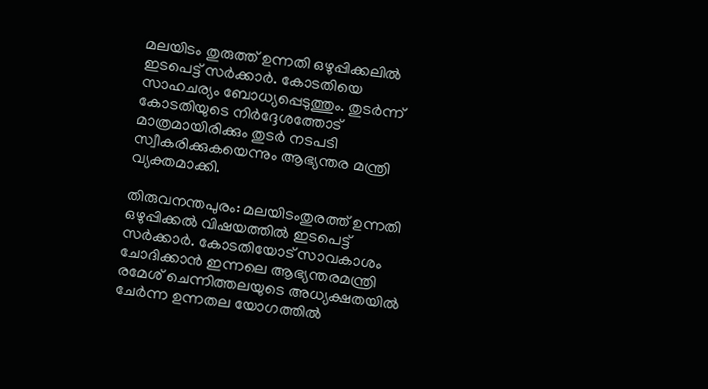മലയിടം തുരുത്ത് ഉന്നതി ഒഴുപ്പിക്കലില്‍ ഇടപെട്ട് സർക്കാർ. കോടതിയെ സാഹചര്യം ബോധ്യപ്പെടുത്തും. തുടർന്ന് കോടതിയുടെ നിർദ്ദേശത്തോട് മാത്രമായിരിക്കും തുടർ നടപടി സ്വീകരിക്കുകയെന്നും ആഭ്യന്തര മന്ത്രി വ്യക്തമാക്കി.

തിരുവനന്തപുരം: മലയിടംതുരത്ത് ഉന്നതി ഒഴുപ്പിക്കൽ വിഷയത്തിൽ ഇടപെട്ട് സർക്കാർ. കോടതിയോട് സാവകാശം ചോദിക്കാൻ ഇന്നലെ ആഭ്യന്തരമന്ത്രി രമേശ് ചെന്നിത്തലയുടെ അധ്യക്ഷതയിൽ ചേർന്ന ഉന്നതല യോഗത്തിൽ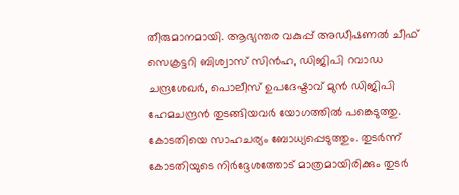തീരുമാനമായി. ആഭ്യന്തര വകുപ്പ് അഡീഷണൽ ചീഫ് സെക്രട്ടറി ബിശ്വാസ് സിൻഹ, ഡിജിപി റവാഡ ചന്ദ്രശേഖർ, പൊലീസ് ഉപദേഷ്ടാവ് മുൻ ഡിജിപി ഹേമചന്ദ്രൻ തുടങ്ങിയവർ യോഗത്തിൽ പങ്കെടുത്തു. കോടതിയെ സാഹചര്യം ബോധ്യപ്പെടുത്തും. തുടർന്ന് കോടതിയുടെ നിർദ്ദേശത്തോട് മാത്രമായിരിക്കും തുടർ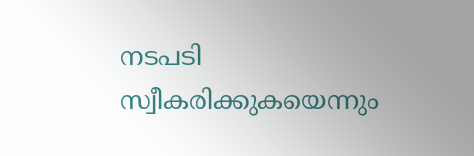നടപടി സ്വീകരിക്കുകയെന്നും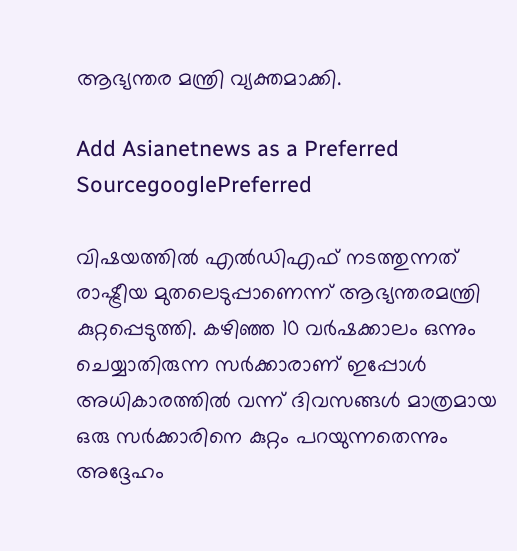ആഭ്യന്തര മന്ത്രി വ്യക്തമാക്കി.

Add Asianetnews as a Preferred SourcegooglePreferred

വിഷയത്തിൽ എൽഡിഎഫ് നടത്തുന്നത് രാഷ്ട്രീയ മുതലെടുപ്പാണെന്ന് ആഭ്യന്തരമന്ത്രി കുറ്റപ്പെടുത്തി. കഴിഞ്ഞ 10 വർഷക്കാലം ഒന്നും ചെയ്യാതിരുന്ന സർക്കാരാണ് ഇപ്പോൾ അധികാരത്തിൽ വന്ന് ദിവസങ്ങൾ മാത്രമായ ഒരു സർക്കാരിനെ കുറ്റം പറയുന്നതെന്നും അദ്ദേഹം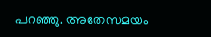പറഞ്ഞു. അതേസമയം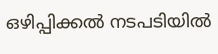ഒഴിപ്പിക്കൽ നടപടിയിൽ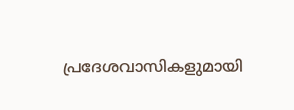പ്രദേശവാസികളുമായി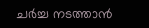ചർച്ച നടത്താൻ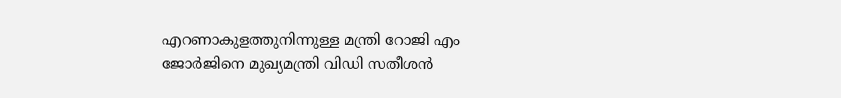എറണാകുളത്തുനിന്നുള്ള മന്ത്രി റോജി എം ജോർജിനെ മുഖ്യമന്ത്രി വിഡി സതീശൻ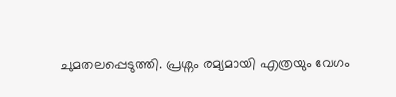ചുമതലപ്പെടുത്തി. പ്രശ്നം രമ്യമായി എത്രയും വേഗം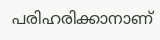പരിഹരിക്കാനാണ്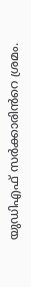യുഡിഎഫ് സർക്കാരിൻറെ ശ്രമം.